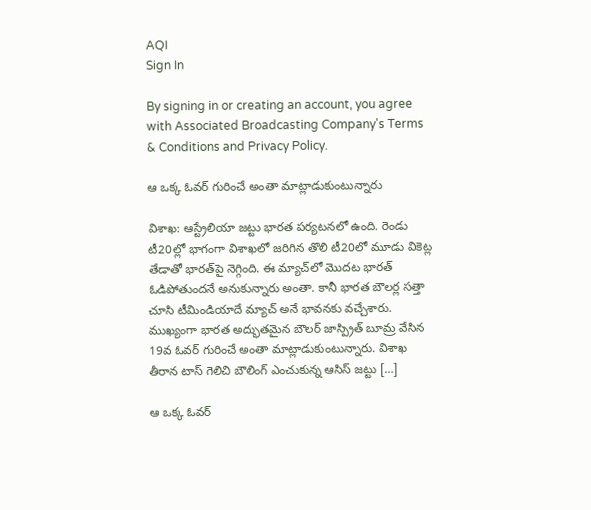AQI
Sign In

By signing in or creating an account, you agree with Associated Broadcasting Company's Terms & Conditions and Privacy Policy.

ఆ ఒక్క ఓవర్ గురించే అంతా మాట్లాడుకుంటున్నారు

విశాఖ: ఆస్ట్రేలియా జట్టు భారత పర్యటనలో ఉంది. రెండు టీ20ల్లో భాగంగా విశాఖలో జరిగిన తొలి టీ20లో మూడు వికెట్ల తేడాతో భారత్‌పై నెగ్గింది. ఈ మ్యాచ్‌లో మొదట భారత్ ఓడిపోతుందనే అనుకున్నారు అంతా. కానీ భారత బౌలర్ల సత్తా చూసి టీమిండియాదే మ్యాచ్ అనే భావనకు వచ్చేశారు. ముఖ్యంగా భారత అద్భుతమైన బౌలర్ జాస్ప్రిత్ బూమ్ర వేసిన 19వ ఓవర్ గురించే అంతా మాట్లాడుకుంటున్నారు. విశాఖ తీరాన టాస్ గెలిచి బౌలింగ్ ఎంచుకున్న ఆసిస్ జట్టు […]

ఆ ఒక్క ఓవర్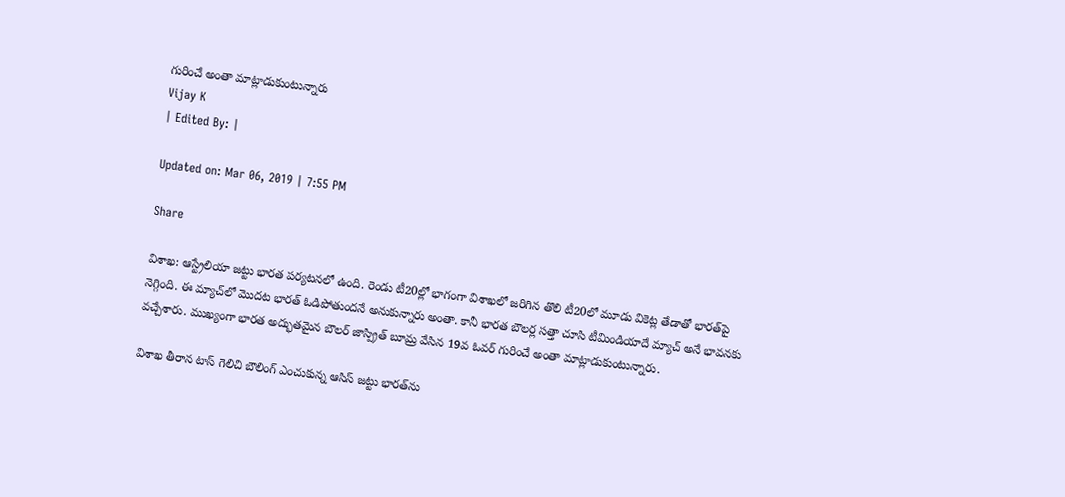గురించే అంతా మాట్లాడుకుంటున్నారు
Vijay K
| Edited By: |

Updated on: Mar 06, 2019 | 7:55 PM

Share

విశాఖ: ఆస్ట్రేలియా జట్టు భారత పర్యటనలో ఉంది. రెండు టీ20ల్లో భాగంగా విశాఖలో జరిగిన తొలి టీ20లో మూడు వికెట్ల తేడాతో భారత్‌పై నెగ్గింది. ఈ మ్యాచ్‌లో మొదట భారత్ ఓడిపోతుందనే అనుకున్నారు అంతా. కానీ భారత బౌలర్ల సత్తా చూసి టీమిండియాదే మ్యాచ్ అనే భావనకు వచ్చేశారు. ముఖ్యంగా భారత అద్భుతమైన బౌలర్ జాస్ప్రిత్ బూమ్ర వేసిన 19వ ఓవర్ గురించే అంతా మాట్లాడుకుంటున్నారు.

విశాఖ తీరాన టాస్ గెలిచి బౌలింగ్ ఎంచుకున్న ఆసిస్ జట్టు భారత్‌ను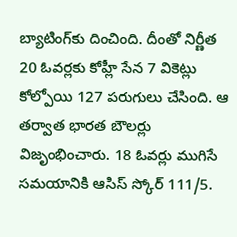బ్యాటింగ్‌కు దించింది. దీంతో నిర్ణీత 20 ఓవర్లకు కోహ్లీ సేన 7 వికెట్లు కోల్పోయి 127 పరుగులు చేసింది. ఆ తర్వాత భారత బౌలర్లు విజృంభించారు. 18 ఓవర్లు ముగిసే సమయానికి ఆసిస్ స్కోర్ 111/5.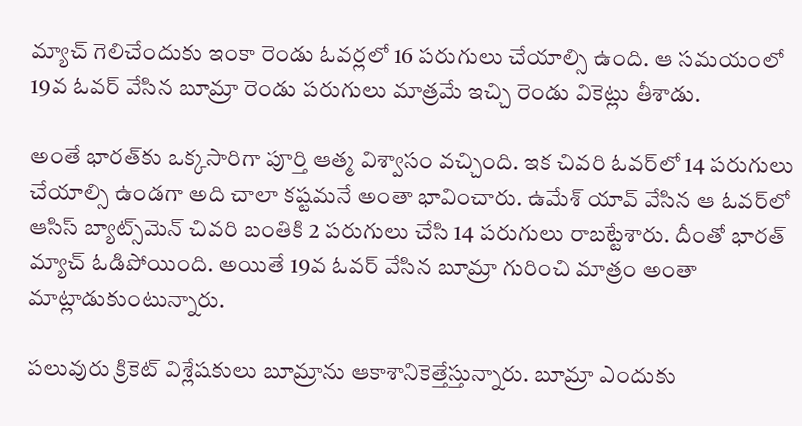మ్యాచ్ గెలిచేందుకు ఇంకా రెండు ఓవర్లలో 16 పరుగులు చేయాల్సి ఉంది. ఆ సమయంలో 19వ ఓవర్ వేసిన బూమ్రా రెండు పరుగులు మాత్రమే ఇచ్చి రెండు వికెట్లు తీశాడు.

అంతే భారత్‌కు ఒక్కసారిగా పూర్తి ఆత్మ విశ్వాసం వచ్చింది. ఇక చివరి ఓవర్‌లో 14 పరుగులు చేయాల్సి ఉండగా అది చాలా కష్టమనే అంతా భావించారు. ఉమేశ్ యావ్ వేసిన ఆ ఓవర్‌లో ఆసిస్ బ్యాట్స్‌మెన్ చివరి బంతికి 2 పరుగులు చేసి 14 పరుగులు రాబట్టేశారు. దీంతో భారత్ మ్యాచ్ ఓడిపోయింది. అయితే 19వ ఓవర్ వేసిన బూమ్రా గురించి మాత్రం అంతా మాట్లాడుకుంటున్నారు.

పలువురు క్రికెట్ విశ్లేషకులు బూమ్రాను ఆకాశానికెత్తేస్తున్నారు. బూమ్రా ఎందుకు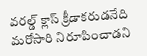వరల్డ్ క్లాస్ క్రీడాకరుడనేది మరోసారి నిరూపించాడని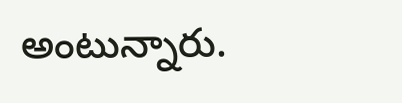అంటున్నారు.